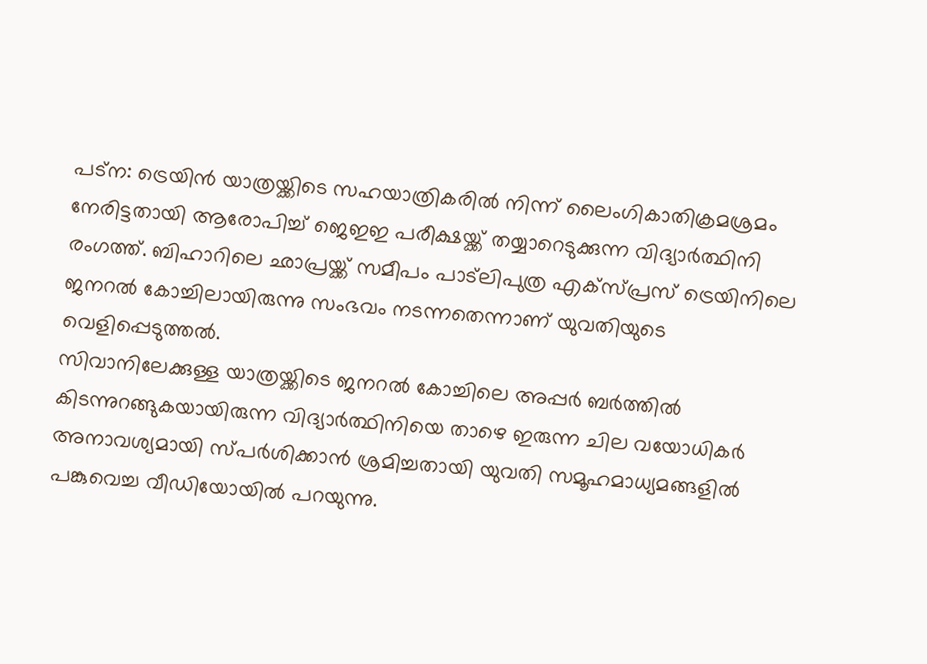പട്ന: ട്രെയിൻ യാത്രയ്ക്കിടെ സഹയാത്രികരിൽ നിന്ന് ലൈംഗികാതിക്രമശ്രമം നേരിട്ടതായി ആരോപിച്ച് ജെഇഇ പരീക്ഷയ്ക്ക് തയ്യാറെടുക്കുന്ന വിദ്യാർത്ഥിനി രംഗത്ത്. ബിഹാറിലെ ഛാപ്രയ്ക്ക് സമീപം പാട്ലിപുത്ര എക്സ്പ്രസ് ട്രെയിനിലെ ജനറൽ കോച്ചിലായിരുന്നു സംഭവം നടന്നതെന്നാണ് യുവതിയുടെ വെളിപ്പെടുത്തൽ.
സിവാനിലേക്കുള്ള യാത്രയ്ക്കിടെ ജനറൽ കോച്ചിലെ അപ്പർ ബർത്തിൽ കിടന്നുറങ്ങുകയായിരുന്ന വിദ്യാർത്ഥിനിയെ താഴെ ഇരുന്ന ചില വയോധികർ അനാവശ്യമായി സ്പർശിക്കാൻ ശ്രമിച്ചതായി യുവതി സമൂഹമാധ്യമങ്ങളിൽ പങ്കുവെച്ച വീഡിയോയിൽ പറയുന്നു.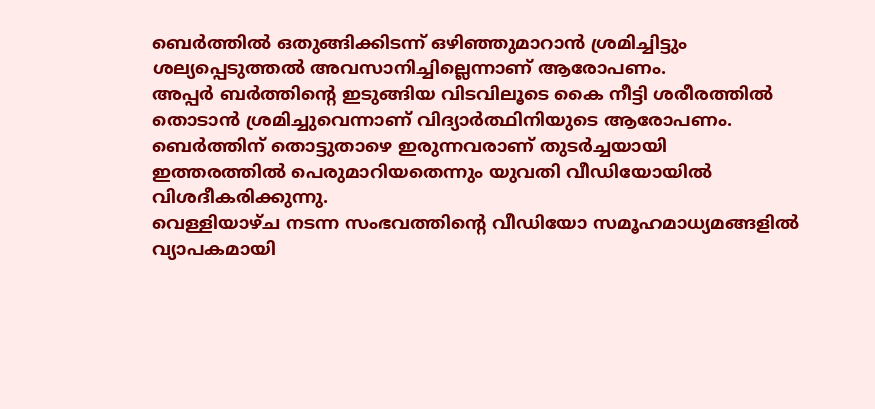ബെർത്തിൽ ഒതുങ്ങിക്കിടന്ന് ഒഴിഞ്ഞുമാറാൻ ശ്രമിച്ചിട്ടും ശല്യപ്പെടുത്തൽ അവസാനിച്ചില്ലെന്നാണ് ആരോപണം.
അപ്പർ ബർത്തിന്റെ ഇടുങ്ങിയ വിടവിലൂടെ കൈ നീട്ടി ശരീരത്തിൽ തൊടാൻ ശ്രമിച്ചുവെന്നാണ് വിദ്യാർത്ഥിനിയുടെ ആരോപണം. ബെർത്തിന് തൊട്ടുതാഴെ ഇരുന്നവരാണ് തുടർച്ചയായി ഇത്തരത്തിൽ പെരുമാറിയതെന്നും യുവതി വീഡിയോയിൽ വിശദീകരിക്കുന്നു.
വെള്ളിയാഴ്ച നടന്ന സംഭവത്തിന്റെ വീഡിയോ സമൂഹമാധ്യമങ്ങളിൽ വ്യാപകമായി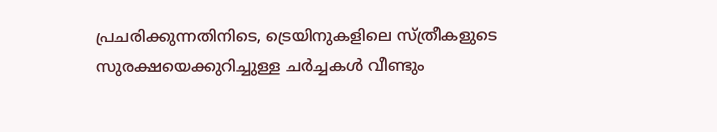പ്രചരിക്കുന്നതിനിടെ, ട്രെയിനുകളിലെ സ്ത്രീകളുടെ സുരക്ഷയെക്കുറിച്ചുള്ള ചർച്ചകൾ വീണ്ടും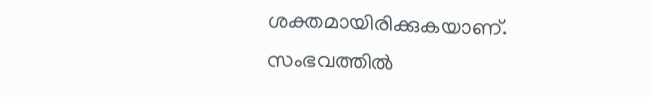ശക്തമായിരിക്കുകയാണ്. സംഭവത്തിൽ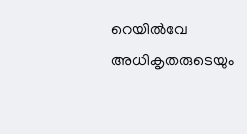റെയിൽവേ അധികൃതരുടെയും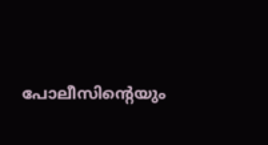പോലീസിന്റെയും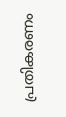പ്രതികരണം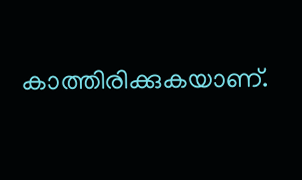കാത്തിരിക്കുകയാണ്.